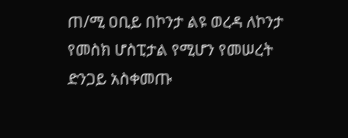ጠ/ሚ ዐቢይ በኮንታ ልዩ ወረዳ ለኮንታ የመስክ ሆስፒታል የሚሆን የመሠረት ድንጋይ አስቀመጡ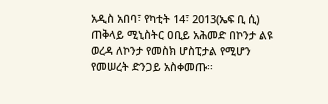አዲስ አበባ፣ የካቲት 14፣ 2013(ኤፍ ቢ ሲ) ጠቅላይ ሚኒስትር ዐቢይ አሕመድ በኮንታ ልዩ ወረዳ ለኮንታ የመስክ ሆስፒታል የሚሆን የመሠረት ድንጋይ አስቀመጡ፡፡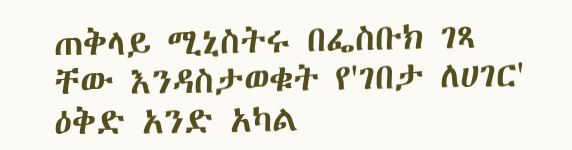ጠቅላይ ሚኒስትሩ በፌስቡክ ገጻ ቸው እንዳስታወቁት የ'ገበታ ለሀገር' ዕቅድ አንድ አካል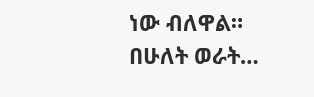ነው ብለዋል።
በሁለት ወራት…